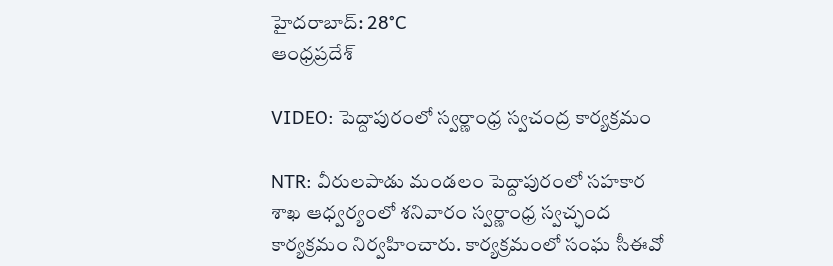హైదరాబాద్: 28°C
ఆంధ్రప్రదేశ్

VIDEO: పెద్దాపురంలో స్వర్ణాంధ్ర స్వచంద్ర కార్యక్రమం

NTR: వీరులపాడు మండలం పెద్దాపురంలో సహకార శాఖ ఆధ్వర్యంలో శనివారం స్వర్ణాంధ్ర స్వచ్ఛంద కార్యక్రమం నిర్వహించారు. కార్యక్రమంలో సంఘ సీఈవో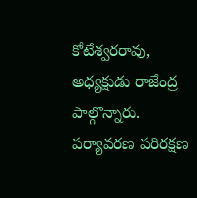కోటేశ్వరరావు, అధ్యక్షుడు రాజేంద్ర పాల్గొన్నారు. పర్యావరణ పరిరక్షణ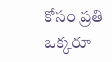కోసం ప్రతి ఒక్కరూ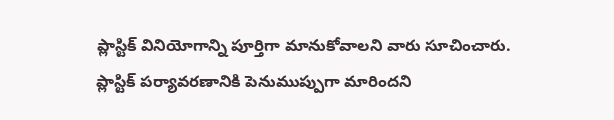ప్లాస్టిక్ వినియోగాన్ని పూర్తిగా మానుకోవాలని వారు సూచించారు. ప్లాస్టిక్ పర్యావరణానికి పెనుముప్పుగా మారిందని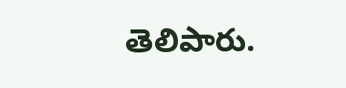తెలిపారు.